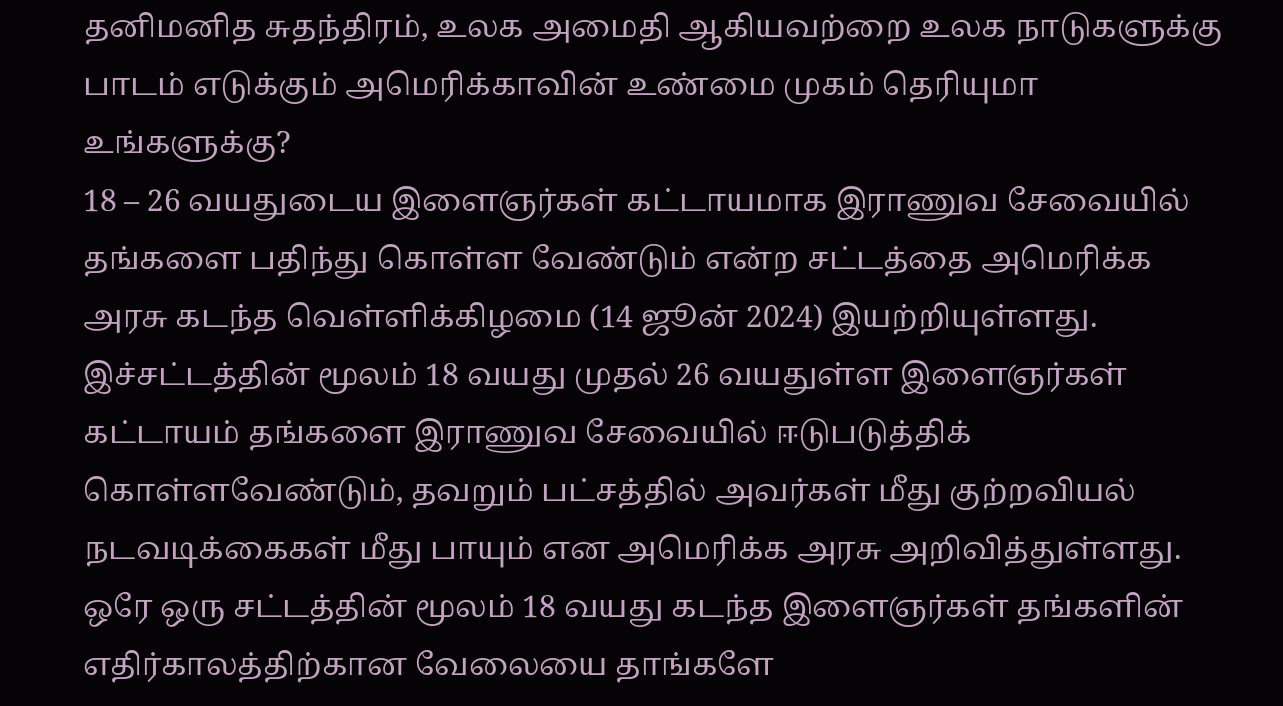தனிமனித சுதந்திரம், உலக அமைதி ஆகியவற்றை உலக நாடுகளுக்கு பாடம் எடுக்கும் அமெரிக்காவின் உண்மை முகம் தெரியுமா உங்களுக்கு?
18 – 26 வயதுடைய இளைஞர்கள் கட்டாயமாக இராணுவ சேவையில் தங்களை பதிந்து கொள்ள வேண்டும் என்ற சட்டத்தை அமெரிக்க அரசு கடந்த வெள்ளிக்கிழமை (14 ஜூன் 2024) இயற்றியுள்ளது.
இச்சட்டத்தின் மூலம் 18 வயது முதல் 26 வயதுள்ள இளைஞர்கள் கட்டாயம் தங்களை இராணுவ சேவையில் ஈடுபடுத்திக் கொள்ளவேண்டும், தவறும் பட்சத்தில் அவர்கள் மீது குற்றவியல் நடவடிக்கைகள் மீது பாயும் என அமெரிக்க அரசு அறிவித்துள்ளது.
ஒரே ஒரு சட்டத்தின் மூலம் 18 வயது கடந்த இளைஞர்கள் தங்களின் எதிர்காலத்திற்கான வேலையை தாங்களே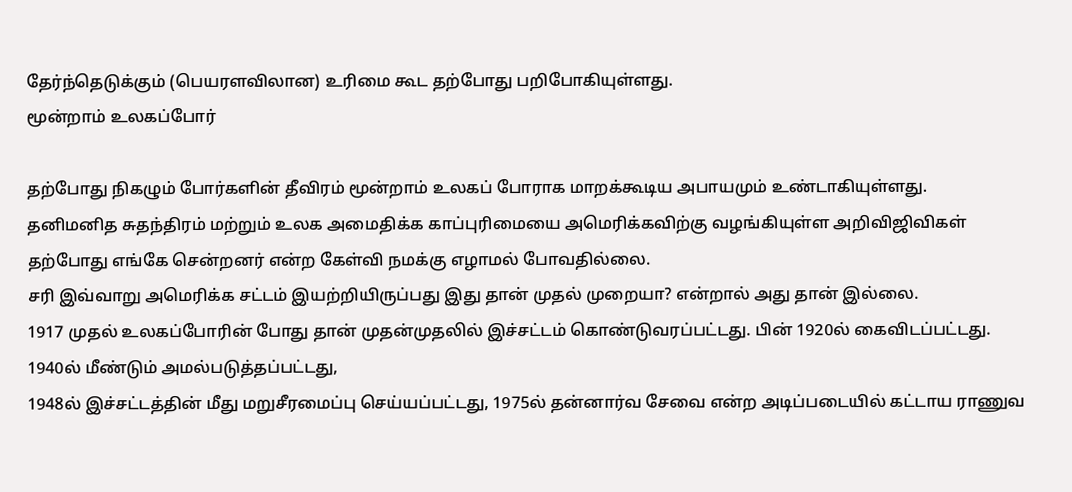தேர்ந்தெடுக்கும் (பெயரளவிலான) உரிமை கூட தற்போது பறிபோகியுள்ளது.
மூன்றாம் உலகப்போர்

தற்போது நிகழும் போர்களின் தீவிரம் மூன்றாம் உலகப் போராக மாறக்கூடிய அபாயமும் உண்டாகியுள்ளது.
தனிமனித சுதந்திரம் மற்றும் உலக அமைதிக்க காப்புரிமையை அமெரிக்கவிற்கு வழங்கியுள்ள அறிவிஜிவிகள் தற்போது எங்கே சென்றனர் என்ற கேள்வி நமக்கு எழாமல் போவதில்லை.
சரி இவ்வாறு அமெரிக்க சட்டம் இயற்றியிருப்பது இது தான் முதல் முறையா? என்றால் அது தான் இல்லை.
1917 முதல் உலகப்போரின் போது தான் முதன்முதலில் இச்சட்டம் கொண்டுவரப்பட்டது. பின் 1920ல் கைவிடப்பட்டது.
1940ல் மீண்டும் அமல்படுத்தப்பட்டது,
1948ல் இச்சட்டத்தின் மீது மறுசீரமைப்பு செய்யப்பட்டது, 1975ல் தன்னார்வ சேவை என்ற அடிப்படையில் கட்டாய ராணுவ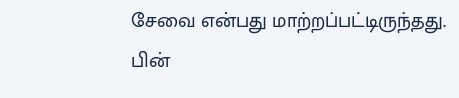சேவை என்பது மாற்றப்பட்டிருந்தது.
பின்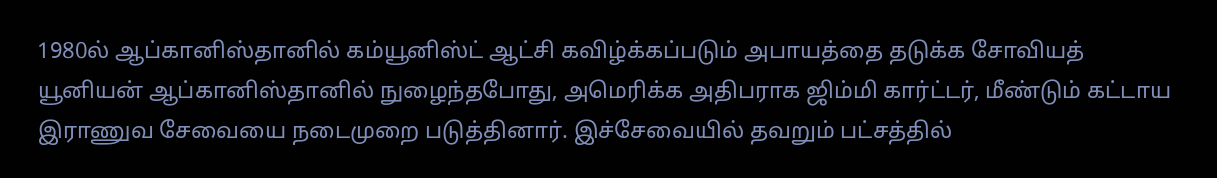1980ல் ஆப்கானிஸ்தானில் கம்யூனிஸ்ட் ஆட்சி கவிழ்க்கப்படும் அபாயத்தை தடுக்க சோவியத் யூனியன் ஆப்கானிஸ்தானில் நுழைந்தபோது, அமெரிக்க அதிபராக ஜிம்மி கார்ட்டர், மீண்டும் கட்டாய இராணுவ சேவையை நடைமுறை படுத்தினார். இச்சேவையில் தவறும் பட்சத்தில்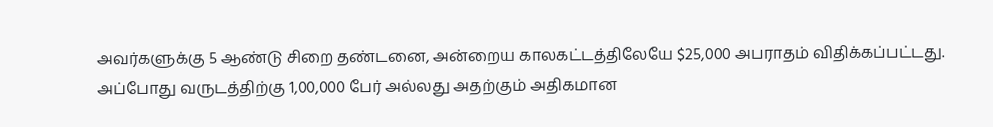அவர்களுக்கு 5 ஆண்டு சிறை தண்டனை, அன்றைய காலகட்டத்திலேயே $25,000 அபராதம் விதிக்கப்பட்டது.
அப்போது வருடத்திற்கு 1,00,000 பேர் அல்லது அதற்கும் அதிகமான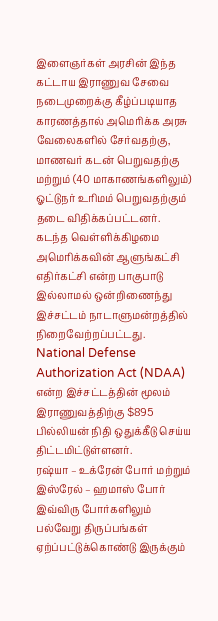இளைஞர்கள் அரசின் இந்த கட்டாய இராணுவ சேவை நடைமுறைக்கு கீழ்ப்படியாத காரணத்தால் அமெரிக்க அரசு வேலைகளில் சேர்வதற்கு, மாணவர் கடன் பெறுவதற்கு மற்றும் (40 மாகாணங்களிலும்) ஓட்டுநர் உரிமம் பெறுவதற்கும் தடை விதிக்கப்பட்டனர்.
கடந்த வெள்ளிக்கிழமை அமெரிக்கவின் ஆளுங்கட்சி எதிர்கட்சி என்ற பாகுபாடு இல்லாமல் ஒன்றிணைந்து இச்சட்டம் நாடாளுமன்றத்தில் நிறைவேற்றப்பட்டது. National Defense Authorization Act (NDAA) என்ற இச்சட்டத்தின் மூலம் இராணுவத்திற்கு $895 பில்லியன் நிதி ஒதுக்கீடு செய்ய திட்டமிட்டுள்ளனர்.
ரஷ்யா – உக்ரேன் போர் மற்றும் இஸ்ரேல் – ஹமாஸ் போர் இவ்விரு போர்களிலும் பல்வேறு திருப்பங்கள் ஏற்ப்பட்டுக்கொண்டு இருக்கும்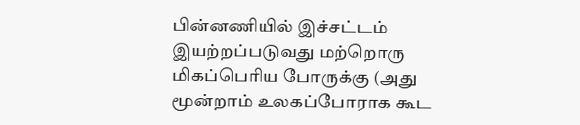பின்னணியில் இச்சட்டம் இயற்றப்படுவது மற்றொரு மிகப்பெரிய போருக்கு (அது மூன்றாம் உலகப்போராக கூட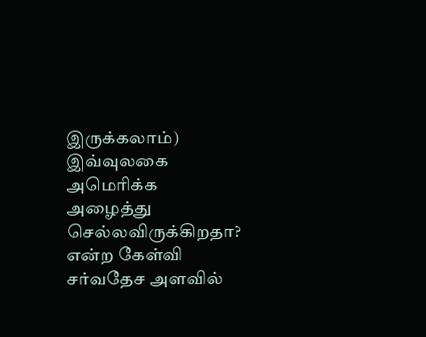இருக்கலாம்) இவ்வுலகை அமெரிக்க அழைத்து செல்லவிருக்கிறதா? என்ற கேள்வி சர்வதேச அளவில்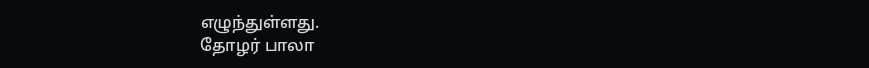எழுந்துள்ளது.
தோழர் பாலா